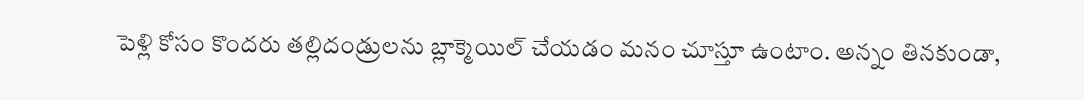పెళ్లి కోసం కొందరు తల్లిదండ్రులను బ్లాక్మెయిల్ చేయడం మనం చూస్తూ ఉంటాం. అన్నం తినకుండా,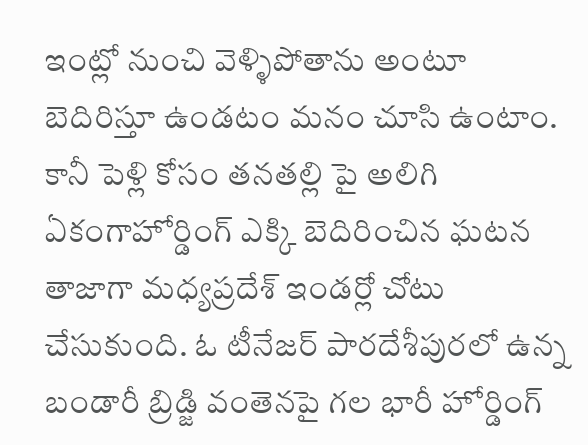ఇంట్లో నుంచి వెళ్ళిపోతాను అంటూ బెదిరిస్తూ ఉండటం మనం చూసి ఉంటాం. కానీ పెళ్లి కోసం తనతల్లి పై అలిగి ఏకంగాహోర్డింగ్ ఎక్కి బెదిరించిన ఘటన తాజాగా మధ్యప్రదేశ్ ఇండర్లో చోటు చేసుకుంది. ఓ టీనేజర్ పారదేశీపురలో ఉన్న బండారీ బ్రిడ్జి వంతెనపై గల భారీ హోర్డింగ్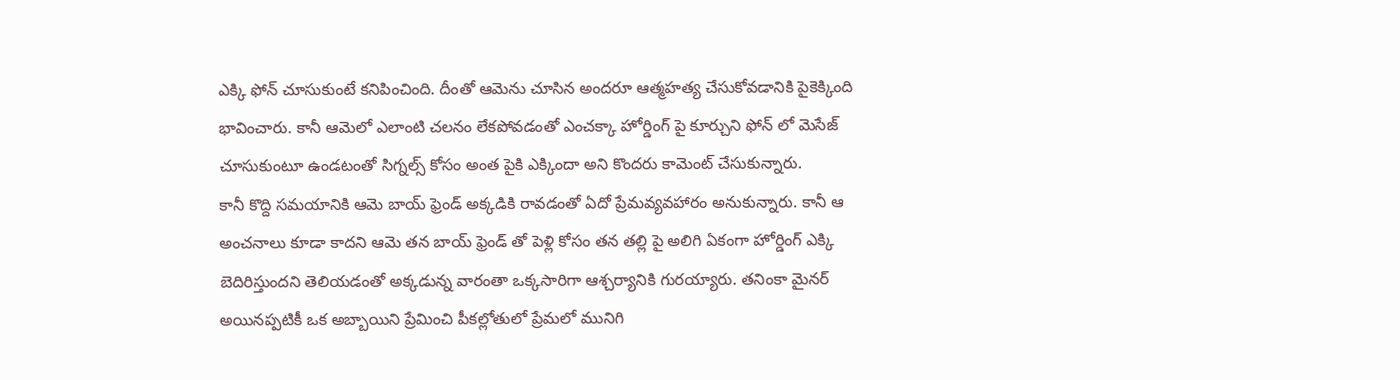ఎక్కి ఫోన్ చూసుకుంటే కనిపించింది. దీంతో ఆమెను చూసిన అందరూ ఆత్మహత్య చేసుకోవడానికి పైకెక్కింది భావించారు. కానీ ఆమెలో ఎలాంటి చలనం లేకపోవడంతో ఎంచక్కా హోర్డింగ్ పై కూర్చుని ఫోన్ లో మెసేజ్ చూసుకుంటూ ఉండటంతో సిగ్నల్స్ కోసం అంత పైకి ఎక్కిందా అని కొందరు కామెంట్ చేసుకున్నారు.
కానీ కొద్ది సమయానికి ఆమె బాయ్ ఫ్రెండ్ అక్కడికి రావడంతో ఏదో ప్రేమవ్యవహారం అనుకున్నారు. కానీ ఆ అంచనాలు కూడా కాదని ఆమె తన బాయ్ ఫ్రెండ్ తో పెళ్లి కోసం తన తల్లి పై అలిగి ఏకంగా హోర్డింగ్ ఎక్కి బెదిరిస్తుందని తెలియడంతో అక్కడున్న వారంతా ఒక్కసారిగా ఆశ్చర్యానికి గురయ్యారు. తనింకా మైనర్ అయినప్పటికీ ఒక అబ్బాయిని ప్రేమించి పీకల్లోతులో ప్రేమలో మునిగి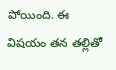పోయింది. ఈ విషయం తన తల్లితో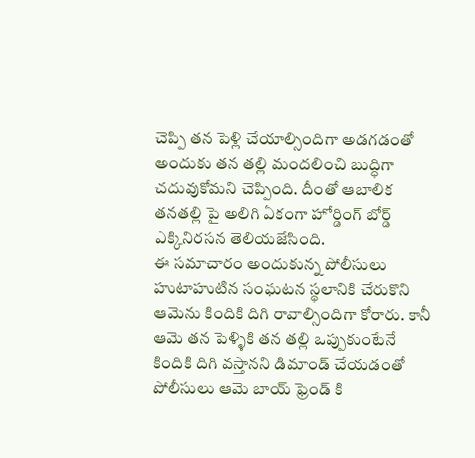చెప్పి తన పెళ్లి చేయాల్సిందిగా అడగడంతో అందుకు తన తల్లి మందలించి బుద్ధిగా చదువుకోమని చెప్పింది. దీంతో ఆబాలిక తనతల్లి పై అలిగి ఏకంగా హోర్డింగ్ బోర్డ్ ఎక్కినిరసన తెలియజేసింది.
ఈ సమాచారం అందుకున్న పోలీసులు హుటాహుటిన సంఘటన స్థలానికి చేరుకొని ఆమెను కిందికి దిగి రావాల్సిందిగా కోరారు. కానీ ఆమె తన పెళ్ళికి తన తల్లి ఒప్పుకుంటేనే కిందికి దిగి వస్తానని డిమాండ్ చేయడంతో పోలీసులు ఆమె బాయ్ ఫ్రెండ్ కి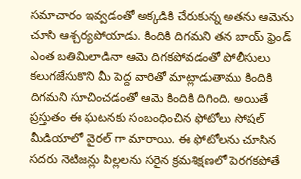సమాచారం ఇవ్వడంతో అక్కడికి చేరుకున్న అతను ఆమెను చూసి ఆశ్చర్యపోయాడు. కిందికి దిగమని తన బాయ్ ఫ్రెండ్ ఎంత బతిమిలాడినా ఆమె దిగకపోవడంతో పోలీసులు కలుగజేసుకొని మీ పెద్ద వారితో మాట్లాడుతాము కిందికి దిగమని సూచించడంతో ఆమె కిందికి దిగింది. అయితే ప్రస్తుతం ఈ ఘటనకు సంబంధించిన ఫోటోలు సోషల్ మీడియాలో వైరల్ గా మారాయి. ఈ ఫోటోలను చూసిన సదరు నెటిజన్లు పిల్లలను సరైన క్రమశిక్షణలో పెరగకపోతే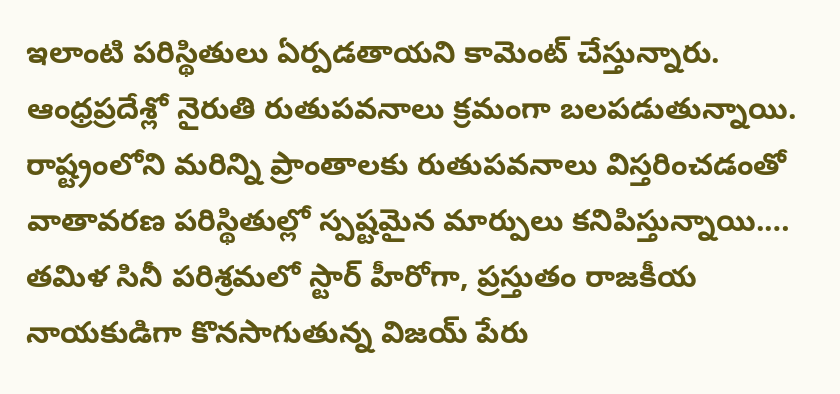ఇలాంటి పరిస్థితులు ఏర్పడతాయని కామెంట్ చేస్తున్నారు.
ఆంధ్రప్రదేశ్లో నైరుతి రుతుపవనాలు క్రమంగా బలపడుతున్నాయి. రాష్ట్రంలోని మరిన్ని ప్రాంతాలకు రుతుపవనాలు విస్తరించడంతో వాతావరణ పరిస్థితుల్లో స్పష్టమైన మార్పులు కనిపిస్తున్నాయి.…
తమిళ సినీ పరిశ్రమలో స్టార్ హీరోగా, ప్రస్తుతం రాజకీయ నాయకుడిగా కొనసాగుతున్న విజయ్ పేరు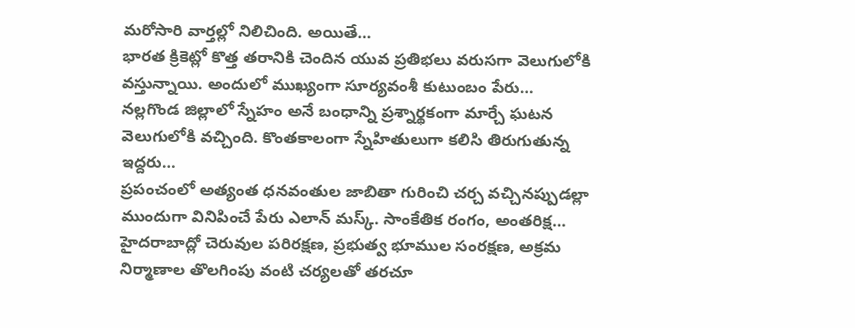మరోసారి వార్తల్లో నిలిచింది. అయితే…
భారత క్రికెట్లో కొత్త తరానికి చెందిన యువ ప్రతిభలు వరుసగా వెలుగులోకి వస్తున్నాయి. అందులో ముఖ్యంగా సూర్యవంశీ కుటుంబం పేరు…
నల్లగొండ జిల్లాలో స్నేహం అనే బంధాన్ని ప్రశ్నార్థకంగా మార్చే ఘటన వెలుగులోకి వచ్చింది. కొంతకాలంగా స్నేహితులుగా కలిసి తిరుగుతున్న ఇద్దరు…
ప్రపంచంలో అత్యంత ధనవంతుల జాబితా గురించి చర్చ వచ్చినప్పుడల్లా ముందుగా వినిపించే పేరు ఎలాన్ మస్క్. సాంకేతిక రంగం, అంతరిక్ష…
హైదరాబాద్లో చెరువుల పరిరక్షణ, ప్రభుత్వ భూముల సంరక్షణ, అక్రమ నిర్మాణాల తొలగింపు వంటి చర్యలతో తరచూ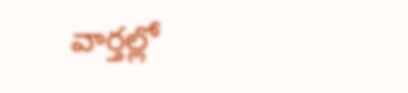వార్తల్లో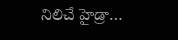నిలిచే హైడ్రా…